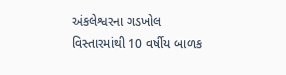અંકલેશ્વરના ગડખોલ વિસ્તારમાંથી 10 વર્ષીય બાળક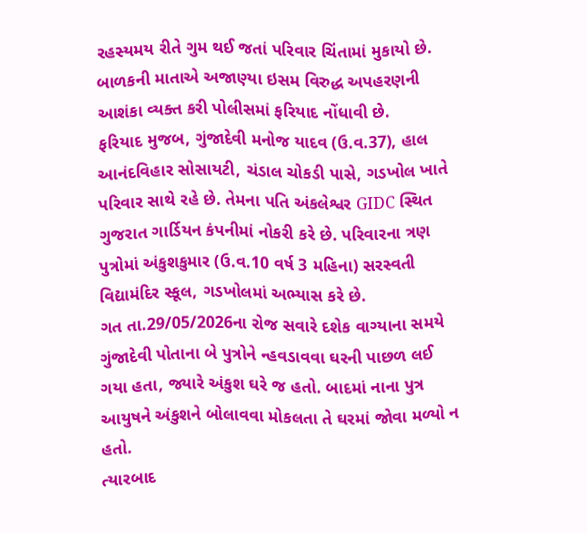રહસ્યમય રીતે ગુમ થઈ જતાં પરિવાર ચિંતામાં મુકાયો છે. બાળકની માતાએ અજાણ્યા ઇસમ વિરુદ્ધ અપહરણની આશંકા વ્યક્ત કરી પોલીસમાં ફરિયાદ નોંધાવી છે.
ફરિયાદ મુજબ, ગુંજાદેવી મનોજ યાદવ (ઉ.વ.37), હાલ આનંદવિહાર સોસાયટી, ચંડાલ ચોકડી પાસે, ગડખોલ ખાતે પરિવાર સાથે રહે છે. તેમના પતિ અંકલેશ્વર GIDC સ્થિત ગુજરાત ગાર્ડિયન કંપનીમાં નોકરી કરે છે. પરિવારના ત્રણ પુત્રોમાં અંકુશકુમાર (ઉ.વ.10 વર્ષ 3 મહિના) સરસ્વતી વિદ્યામંદિર સ્કૂલ, ગડખોલમાં અભ્યાસ કરે છે.
ગત તા.29/05/2026ના રોજ સવારે દશેક વાગ્યાના સમયે ગુંજાદેવી પોતાના બે પુત્રોને ન્હવડાવવા ઘરની પાછળ લઈ ગયા હતા, જ્યારે અંકુશ ઘરે જ હતો. બાદમાં નાના પુત્ર આયુષને અંકુશને બોલાવવા મોકલતા તે ઘરમાં જોવા મળ્યો ન હતો.
ત્યારબાદ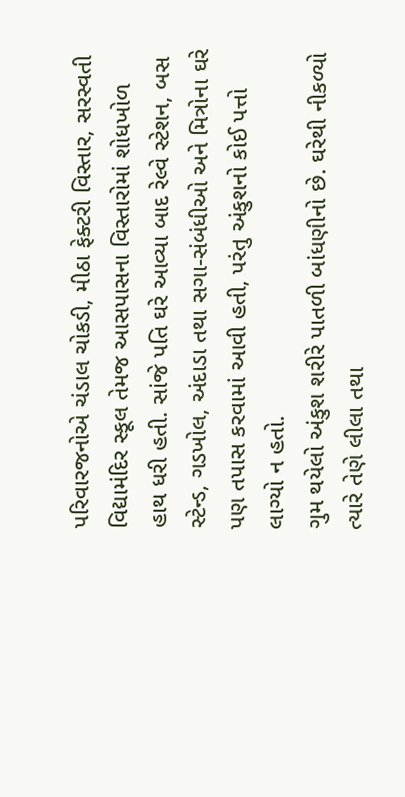પરિવારજનોએ ચંડાલ ચોકડી, મીઠા ફેક્ટરી વિસ્તાર, સરસ્વતી વિદ્યામંદિર સ્કૂલ તેમજ આસપાસના વિસ્તારોમાં શોધખોળ હાથ ધરી હતી. સાંજે પતિ ઘરે આવ્યા બાદ રેલ્વે સ્ટેશન, બસ સ્ટેન્ડ, ગડખોલ, અંદાડા તથા સગા-સંબંધીઓ અને મિત્રોના ઘરે પણ તપાસ કરવામાં આવી હતી, પરંતુ અંકુશનો કોઈ પત્તો લાગ્યો ન હતો.
ગુમ થયેલો અંકુશ શરીરે પાતળી બાંધણીનો છે. ઘરેથી નીકળ્યો ત્યારે તેણે લીલા તથા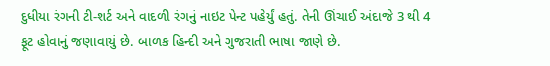દુધીયા રંગની ટી-શર્ટ અને વાદળી રંગનું નાઇટ પેન્ટ પહેર્યું હતું. તેની ઊંચાઈ અંદાજે 3 થી 4 ફૂટ હોવાનું જણાવાયું છે. બાળક હિન્દી અને ગુજરાતી ભાષા જાણે છે.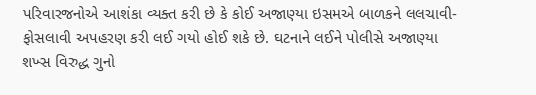પરિવારજનોએ આશંકા વ્યક્ત કરી છે કે કોઈ અજાણ્યા ઇસમએ બાળકને લલચાવી-ફોસલાવી અપહરણ કરી લઈ ગયો હોઈ શકે છે. ઘટનાને લઈને પોલીસે અજાણ્યા શખ્સ વિરુદ્ધ ગુનો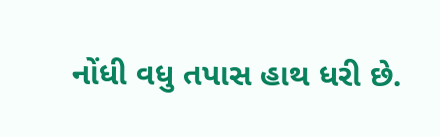નોંધી વધુ તપાસ હાથ ધરી છે.